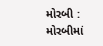મોરબી : મોરબીમાં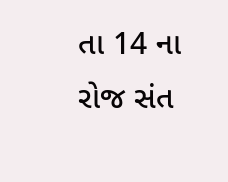તા 14 ના રોજ સંત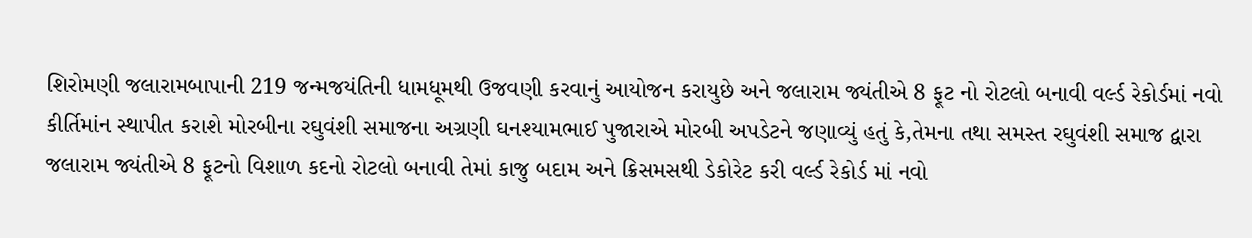શિરોમણી જલારામબાપાની 219 જન્મજયંતિની ધામધૂમથી ઉજવણી કરવાનું આયોજન કરાયુછે અને જલારામ જ્યંતીએ 8 ફૂટ નો રોટલો બનાવી વર્લ્ડ રેકોર્ડમાં નવો કીર્તિમાંન સ્થાપીત કરાશે મોરબીના રઘુવંશી સમાજના અગ્રણી ઘનશ્યામભાઈ પુજારાએ મોરબી અપડેટને જણાવ્યું હતું કે,તેમના તથા સમસ્ત રઘુવંશી સમાજ દ્વારા જલારામ જ્યંતીએ 8 ફૂટનો વિશાળ કદનો રોટલો બનાવી તેમાં કાજુ બદામ અને ક્રિસમસથી ડેકોરેટ કરી વર્લ્ડ રેકોર્ડ માં નવો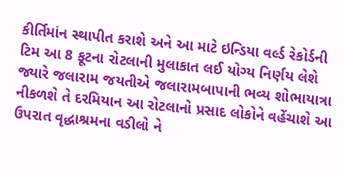કીર્તિમાંન સ્થાપીત કરાશે અને આ માટે ઇન્ડિયા વર્લ્ડ રેકોર્ડની ટિમ આ 8 ફૂટના રોટલાની મુલાકાત લઈ યોગ્ય નિર્ણય લેશે જ્યારે જલારામ જયતીએ જલારામબાપાની ભવ્ય શોભાયાત્રા નીકળશે તે દરમિયાન આ રોટલાનો પ્રસાદ લોકોને વહેંચાશે આ ઉપરાત વૃદ્ધાશ્રમના વડીલો ને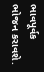ભાવપૂર્વક ભોજન કરાવશે.